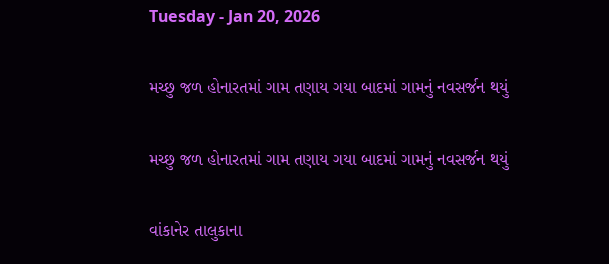Tuesday - Jan 20, 2026

મચ્છુ જળ હોનારતમાં ગામ તણાય ગયા બાદમાં ગામનું નવસર્જન થયું

મચ્છુ જળ હોનારતમાં ગામ તણાય ગયા બાદમાં ગામનું નવસર્જન થયું

વાંકાનેર તાલુકાના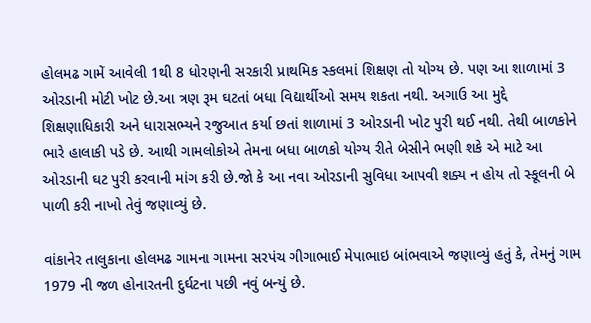હોલમઢ ગામેં આવેલી 1થી 8 ધોરણની સરકારી પ્રાથમિક સ્કલમાં શિક્ષણ તો યોગ્ય છે. પણ આ શાળામાં 3 ઓરડાની મોટી ખોટ છે.આ ત્રણ રૂમ ઘટતાં બધા વિદ્યાર્થીઓ સમય શકતા નથી. અગાઉ આ મુદ્દે શિક્ષણાધિકારી અને ધારાસભ્યને રજુઆત કર્યા છતાં શાળામાં 3 ઓરડાની ખોટ પુરી થઈ નથી. તેથી બાળકોને ભારે હાલાકી પડે છે. આથી ગામલોકોએ તેમના બધા બાળકો યોગ્ય રીતે બેસીને ભણી શકે એ માટે આ ઓરડાની ઘટ પુરી કરવાની માંગ કરી છે.જો કે આ નવા ઓરડાની સુવિધા આપવી શક્ય ન હોય તો સ્કૂલની બે પાળી કરી નાખો તેવું જણાવ્યું છે.

વાંકાનેર તાલુકાના હોલમઢ ગામના ગામના સરપંચ ગીગાભાઈ મેપાભાઇ બાંભવાએ જણાવ્યું હતું કે, તેમનું ગામ  1979 ની જળ હોનારતની દુર્ઘટના પછી નવું બન્યું છે.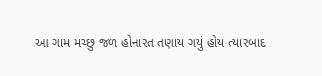આ ગામ મચ્છુ જળ હોનારત તણાય ગયું હોય ત્યારબાદ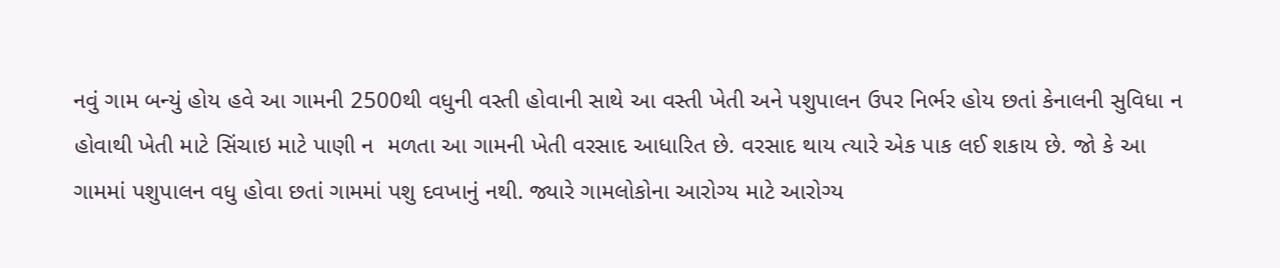નવું ગામ બન્યું હોય હવે આ ગામની 2500થી વધુની વસ્તી હોવાની સાથે આ વસ્તી ખેતી અને પશુપાલન ઉપર નિર્ભર હોય છતાં કેનાલની સુવિધા ન  હોવાથી ખેતી માટે સિંચાઇ માટે પાણી ન  મળતા આ ગામની ખેતી વરસાદ આધારિત છે. વરસાદ થાય ત્યારે એક પાક લઈ શકાય છે. જો કે આ ગામમાં પશુપાલન વધુ હોવા છતાં ગામમાં પશુ દવખાનું નથી. જ્યારે ગામલોકોના આરોગ્ય માટે આરોગ્ય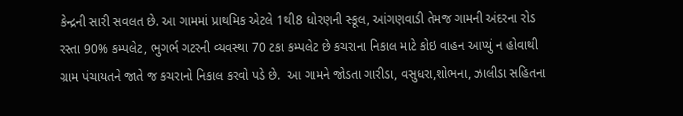કેન્દ્રની સારી સવલત છે. આ ગામમાં પ્રાથમિક એટલે 1થી8 ધોરણની સ્કૂલ, આંગણવાડી તેમજ ગામની અંદરના રોડ રસ્તા 90% કમ્પલેટ, ભુગર્ભ ગટરની વ્યવસ્થા 70 ટકા કમ્પલેટ છે કચરાના નિકાલ માટે કોઇ વાહન આપ્યું ન હોવાથી ગ્રામ પંચાયતને જાતે જ કચરાનો નિકાલ કરવો પડે છે.  આ ગામને જોડતા ગારીડા, વસુધરા,શોભના, ઝાલીડા સહિતના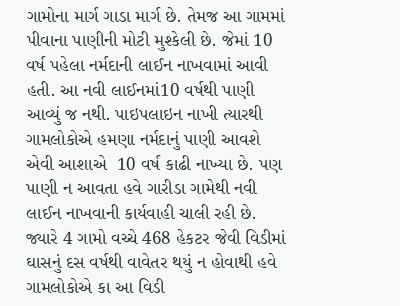ગામોના માર્ગ ગાડા માર્ગ છે. તેમજ આ ગામમાં પીવાના પાણીની મોટી મુશ્કેલી છે. જેમાં 10 વર્ષ પહેલા નર્મદાની લાઈન નાખવામાં આવી હતી. આ નવી લાઈનમાં10 વર્ષથી પાણી આવ્યું જ નથી. પાઇપલાઇન નાખી ત્યારથી ગામલોકોએ હમણા નર્મદાનું પાણી આવશે એવી આશાએ  10 વર્ષ કાઢી નાખ્યા છે. પણ પાણી ન આવતા હવે ગારીડા ગામેથી નવી લાઈન નાખવાની કાર્યવાહી ચાલી રહી છે. જ્યારે 4 ગામો વચ્ચે 468 હેકટર જેવી વિડીમાં ઘાસનું દસ વર્ષથી વાવેતર થયું ન હોવાથી હવે ગામલોકોએ કા આ વિડી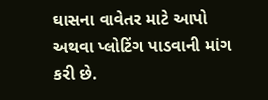ઘાસના વાવેતર માટે આપો અથવા પ્લોટિંગ પાડવાની માંગ કરી છે.